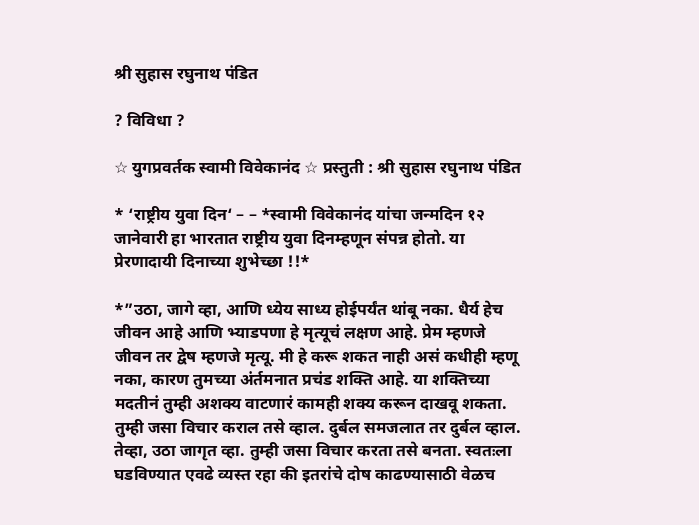श्री सुहास रघुनाथ पंडित

? विविधा ?

☆ युगप्रवर्तक स्वामी विवेकानंद ☆ प्रस्तुती : श्री सुहास रघुनाथ पंडित

* ‘राष्ट्रीय युवा दिन‘ – – *स्वामी विवेकानंद यांचा जन्मदिन १२ जानेवारी हा भारतात राष्ट्रीय युवा दिनम्हणून संपन्न होतो. या प्रेरणादायी दिनाच्या शुभेच्छा !!*

*”उठा, जागे व्हा, आणि ध्येय साध्य होईपर्यंत थांबू नका. धैर्य हेच जीवन आहे आणि भ्याडपणा हे मृत्यूचं लक्षण आहे. प्रेम म्हणजे जीवन तर द्वेष म्हणजे मृत्यू. मी हे करू शकत नाही असं कधीही म्हणू नका, कारण तुमच्या अंर्तमनात प्रचंड शक्ति आहे. या शक्तिच्या मदतीनं तुम्ही अशक्य वाटणारं कामही शक्य करून दाखवू शकता. तुम्ही जसा विचार कराल तसे व्हाल. दुर्बल समजलात तर दुर्बल व्हाल. तेव्हा, उठा जागृत व्हा. तुम्ही जसा विचार करता तसे बनता. स्वतःला घडविण्यात एवढे व्यस्त रहा की इतरांचे दोष काढण्यासाठी वेळच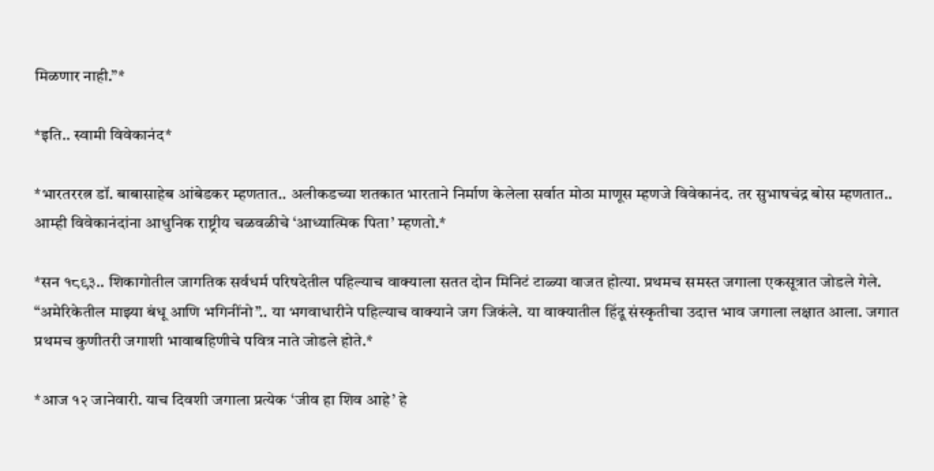मिळणार नाही.”*

*इति.. स्वामी विवेकानंद*

*भारतररत्न डॉ. बाबासाहेब आंबेडकर म्हणतात.. अलीकडच्या शतकात भारताने निर्माण केलेला सर्वात मोठा माणूस म्हणजे विवेकानंद. तर सुभाषचंद्र बोस म्हणतात.. आम्ही विवेकानंदांना आधुनिक राष्ट्रीय चळवळीचे ‘आध्यात्मिक पिता’ म्हणतो.*

*सन १८९३.. शिकागोतील जागतिक सर्वधर्म परिषदेतील पहिल्याच वाक्याला सतत दोन मिनिटं टाळ्या वाजत होत्या. प्रथमच समस्त जगाला एकसूत्रात जोडले गेले. “अमेरिकेतील माझ्या बंधू आणि भगिनींनो”.. या भगवाधारीने पहिल्याच वाक्याने जग जिकंले. या वाक्यातील हिंदू संस्कृतीचा उदात्त भाव जगाला लक्षात आला. जगात प्रथमच कुणीतरी जगाशी भावाबहिणीचे पवित्र नाते जोडले होते.*

*आज १२ जानेवारी. याच दिवशी जगाला प्रत्येक ‘जीव हा शिव आहे’ हे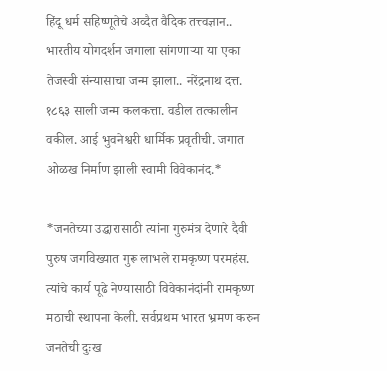हिंदू धर्म सहिष्णूतेचे अव्दैत वैदिक तत्त्वज्ञान.. भारतीय योगदर्शन जगाला सांगणाऱ्या या एका तेजस्वी संन्यासाचा जन्म झाला.. नरेंद्रनाथ दत्त. १८६३ साली जन्म कलकत्ता. वडील तत्कालीन वकील. आई भुवनेश्वरी धार्मिक प्रवृतीची. जगात ओळख निर्माण झाली स्वामी विवेकानंद.*

*जनतेच्या उद्धारासाठी त्यांना गुरुमंत्र देणारे दैवी पुरुष जगविख्यात गुरू लाभले रामकृष्ण परमहंस. त्यांचे कार्य पूढे नेण्यासाठी विवेकानंदांनी रामकृष्ण मठाची स्थापना केली. सर्वप्रथम भारत भ्रमण करुन जनतेची दुःख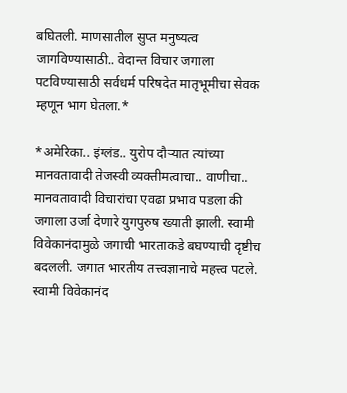बघितली. माणसातील सुप्त मनुष्यत्व जागविण्यासाठी.. वेदान्त विचार जगाला पटविण्यासाठी सर्वधर्म परिषदेत मातृभूमीचा सेवक म्हणून भाग घेतला.*

*अमेरिका.. इंग्लंड.. युरोप दौऱ्यात त्यांच्या मानवतावादी तेजस्वी व्यक्तीमत्वाचा.. वाणीचा.. मानवतावादी विचारांचा एवढा प्रभाव पडला की जगाला उर्जा देणारे युगपुरुष ख्याती झाली. स्वामी विवेकानंदामुळे जगाची भारताकडे बघण्याची दृष्टीच बदलली. जगात भारतीय तत्त्वज्ञानाचे महत्त्व पटले. स्वामी विवेकानंद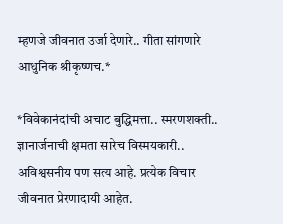म्हणजे जीवनात उर्जा देणारे.. गीता सांगणारे आधुनिक श्रीकृष्णच.*

*विवेकानंदांची अचाट बुद्धिमत्ता.. स्मरणशक्ती.. ज्ञानार्जनाची क्षमता सारेच विस्मयकारी.. अविश्वसनीय पण सत्य आहे. प्रत्येक विचार जीवनात प्रेरणादायी आहेत.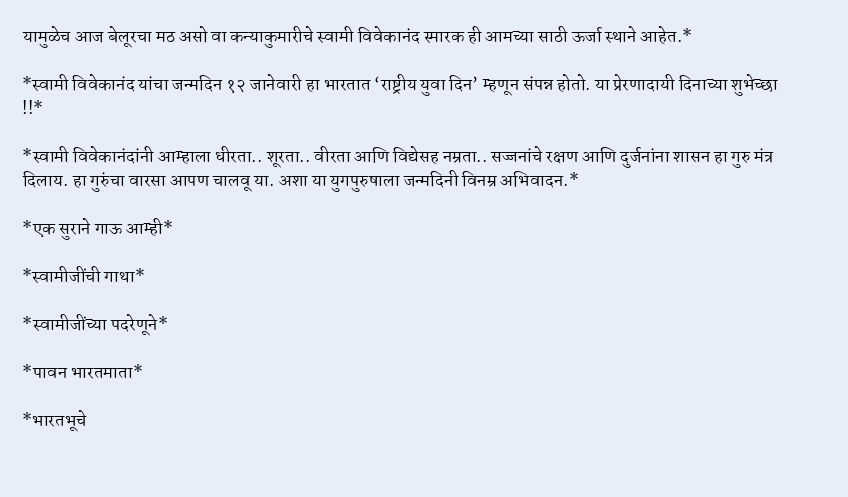यामुळेच आज बेलूरचा मठ असो वा कन्याकुमारीचे स्वामी विवेकानंद स्मारक ही आमच्या साठी ऊर्जा स्थाने आहेत.*

*स्वामी विवेकानंद यांचा जन्मदिन १२ जानेवारी हा भारतात ‘राष्ट्रीय युवा दिन’ म्हणून संपन्न होतो. या प्रेरणादायी दिनाच्या शुभेच्छा !!*

*स्वामी विवेकानंदांनी आम्हाला धीरता.. शूरता.. वीरता आणि विद्येसह नम्रता.. सज्जनांचे रक्षण आणि दुर्जनांना शासन हा गुरु मंत्र दिलाय. हा गुरुंचा वारसा आपण चालवू या. अशा या युगपुरुषाला जन्मदिनी विनम्र अभिवादन.*

*एक सुराने गाऊ आम्ही*

*स्वामीजींची गाथा*

*स्वामीजींच्या पदरेणूने*

*पावन भारतमाता*

*भारतभूचे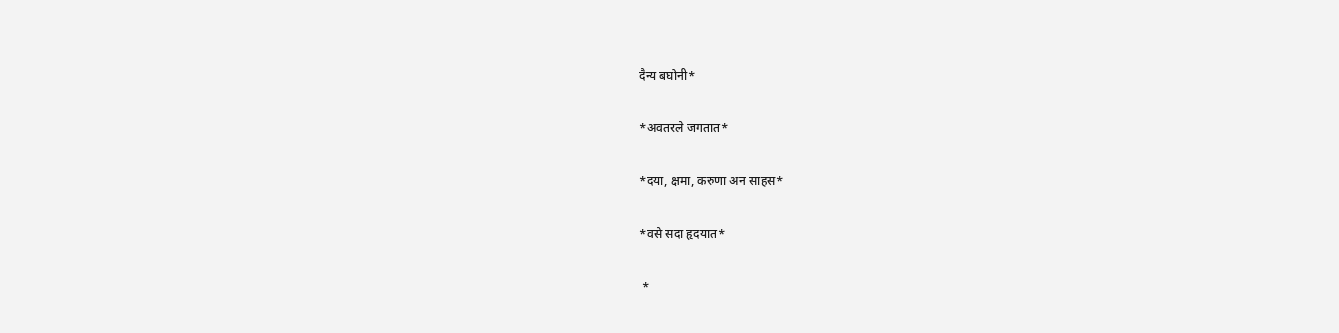दैन्य बघोनी*

*अवतरले जगतात*

*दया, क्षमा, करुणा अन साहस*

*वसे सदा हृदयात*

 *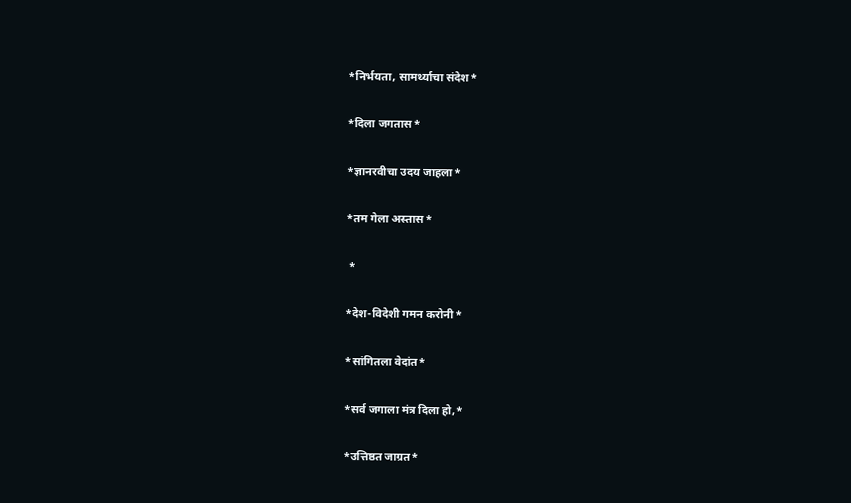*निर्भयता, सामर्थ्याचा संदेश*

*दिला जगतास*

*ज्ञानरवीचा उदय जाहला*

*तम गेला अस्तास*

 *

*देश-विदेशी गमन करोनी*

*सांगितला वेदांत*

*सर्व जगाला मंत्र दिला हो,*

*उत्तिष्ठत जाग्रत*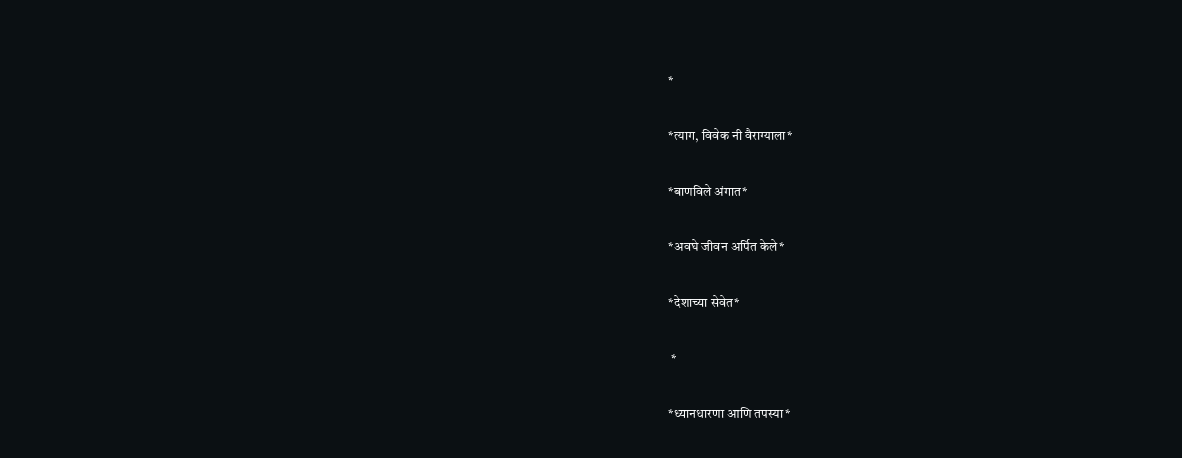*

*त्याग, विवेक नी वैराग्याला*

*बाणविले अंगात*

*अवघे जीवन अर्पित केले*

*देशाच्या सेवेत*

 *

*ध्यानधारणा आणि तपस्या*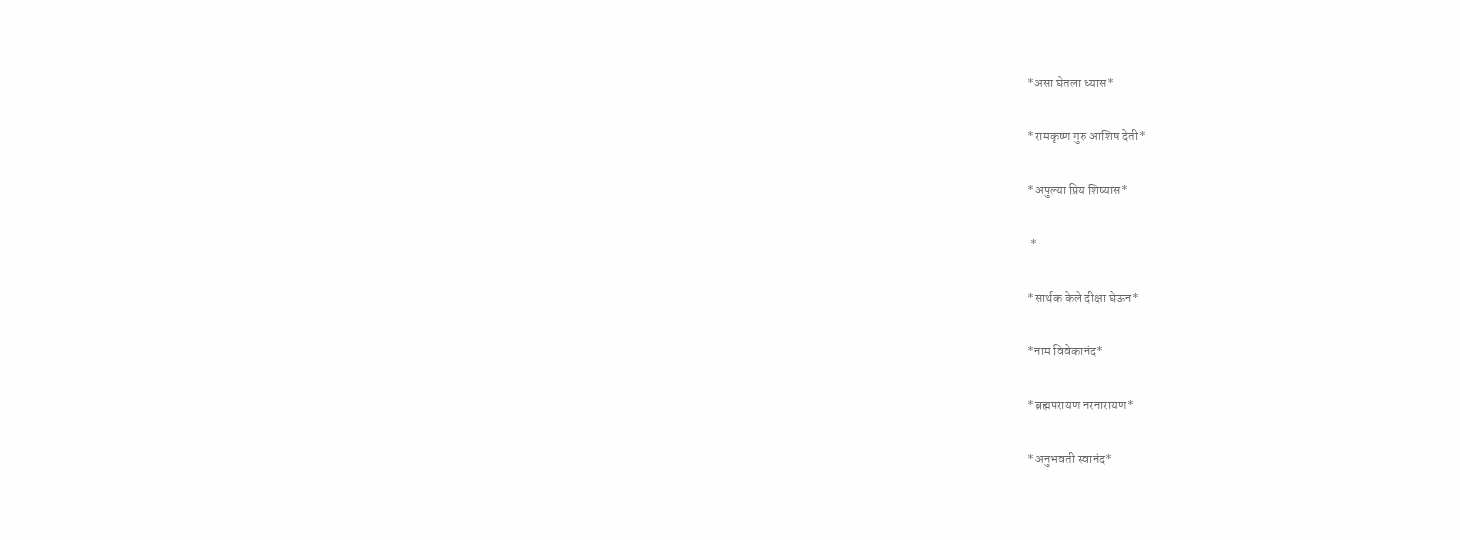*असा घेतला ध्यास*

*रामकृष्ण गुरु आशिष देती*

*अपुल्या प्रिय शिष्यास*

 *

*सार्थक केले दीक्षा घेऊन*

*नाम विवेकानंद*

*ब्रह्मपरायण नरनारायण*

*अनुभवती स्वानंद*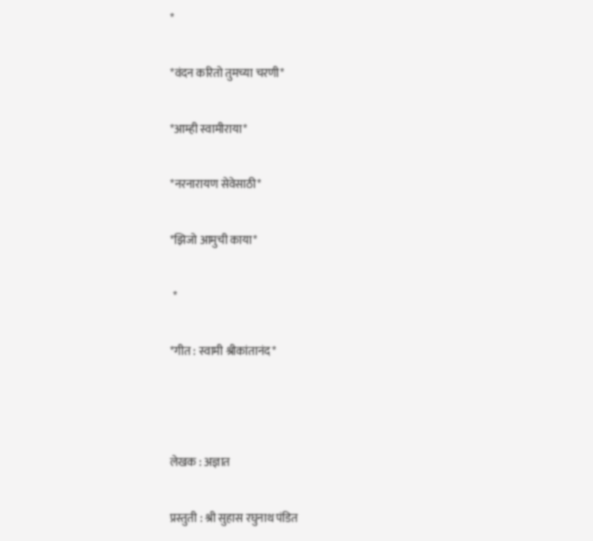*

*वंदन करितो तुमच्या चरणी*

*आम्ही स्वामीराया*

*नरनारायण सेवेसाठी*

*झिजो आमुची काया*

 *

*गीत : स्वामी श्रीकांतानंद*



लेखक : अज्ञात

प्रस्तुती : श्री सुहास रघुनाथ पंडित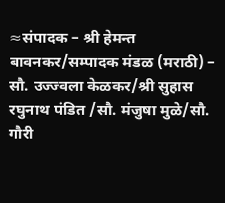≈संपादक – श्री हेमन्त बावनकर/सम्पादक मंडळ (मराठी) – सौ. उज्ज्वला केळकर/श्री सुहास रघुनाथ पंडित /सौ. मंजुषा मुळे/सौ. गौरी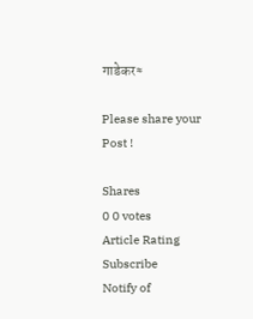गाडेकर≈

Please share your Post !

Shares
0 0 votes
Article Rating
Subscribe
Notify of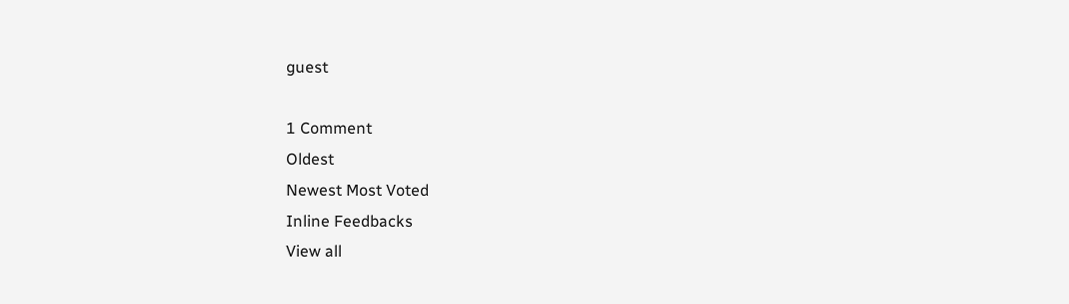guest

1 Comment
Oldest
Newest Most Voted
Inline Feedbacks
View all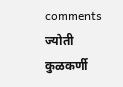comments
ज्योती कुळकर्णी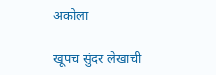अकोला

खूपच सुंदर लेखाची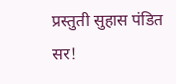प्रस्तुती सुहास पंडित सर!